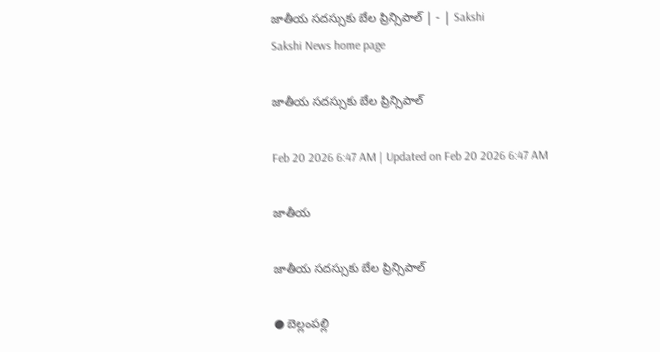జాతీయ సదస్సుకు బేల ప్రిన్సిపాల్‌ | - | Sakshi
Sakshi News home page

జాతీయ సదస్సుకు బేల ప్రిన్సిపాల్‌

Feb 20 2026 6:47 AM | Updated on Feb 20 2026 6:47 AM

జాతీయ

జాతీయ సదస్సుకు బేల ప్రిన్సిపాల్‌

● బెల్లంపల్లి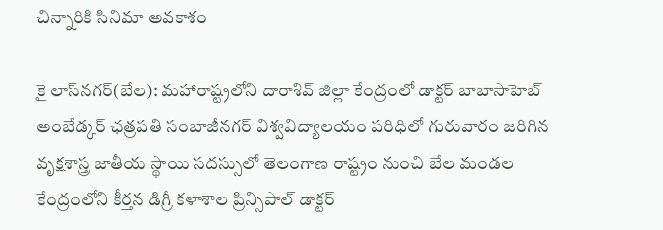చిన్నారికి సినిమా అవకాశం

కై లాస్‌నగర్‌(బేల): మహారాష్ట్రలోని దారాశివ్‌ జిల్లా కేంద్రంలో డాక్టర్‌ బాబాసాహెబ్‌ అంబేడ్కర్‌ ఛత్రపతి సంబాజీనగర్‌ విశ్వవిద్యాలయం పరిధిలో గురువారం జరిగిన వృక్షశాస్త్ర జాతీయ స్థాయి సదస్సులో తెలంగాణ రాష్ట్రం నుంచి బేల మండల కేంద్రంలోని కీర్తన డిగ్రీ కళాశాల ప్రిన్సిపాల్‌ డాక్టర్‌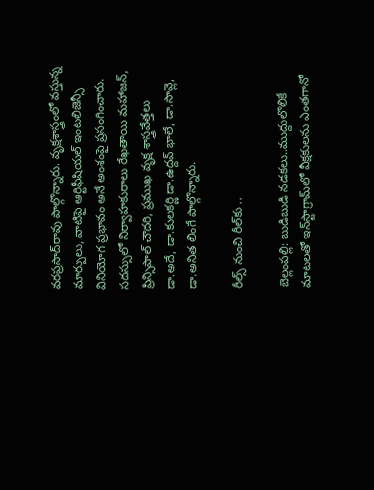వరప్రసాద్‌రావు పాల్గొన్నారు. వృక్షశాస్త్రంలో వస్తున్న మార్పులు, వాటిపై ఆర్టిఫీషియల్‌ ఇంటలిజెన్సీ వినియోగ ప్రభావం అనే అంశంపై ప్రసంగించారు. సదస్సులో నిర్వాహకురాలు రేఖతాయి మహాజన్‌, ప్రిన్సిపాల్‌ చౌదరి, ప్రముఖ వృక్ష శాస్త్రవేత్తలు డా.అదే, డా.కులకర్ణి డా.ఉద్దవ్‌ భాలే, డా.సావ్లె, డా.అనిత లింగే పాల్గొన్నారు.

రీల్స్‌ నుంచి రీల్‌కు ..

బెల్లంపల్లి: బుడిబుడి నడకలు..ముద్దులొలికే మాటలతో ఇన్‌స్టాగ్రామ్‌లో వీక్షకులను ఎంతగానో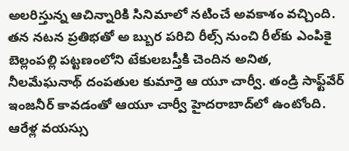అలరిస్తున్న ఆచిన్నారికి సినిమాలో నటించే అవకాశం వచ్చింది. తన నటన ప్రతిభతో అ బ్బుర పరిచి రీల్స్‌ నుంచి రీల్‌కు ఎంపికై బెల్లంపల్లి పట్టణంలోని టేకులబస్తీకి చెందిన అనిత, నీలమేఘనాథ్‌ దంపతుల కుమార్తె ఆ యూ చార్వీ. తండ్రి సాఫ్ట్‌వేర్‌ ఇంజనీర్‌ కావడంతో ఆయూ చార్వీ హైదరాబాద్‌లో ఉంటోంది. ఆరేళ్ల వయస్సు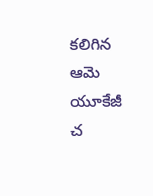కలిగిన ఆమె యూకేజీ చ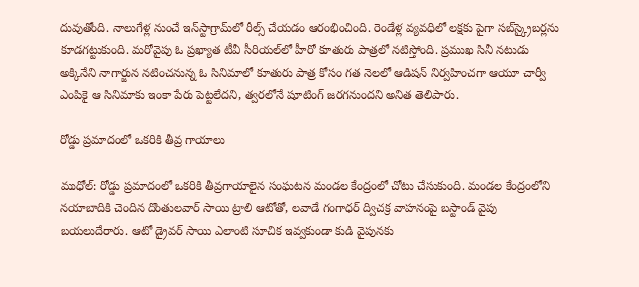దువుతోంది. నాలుగేళ్ల నుంచే ఇన్‌స్టాగ్రామ్‌లో రీల్స్‌ చేయడం ఆరంభించింది. రెండేళ్ల వ్యవధిలో లక్షకు పైగా సబ్‌స్క్రైబర్లను కూడగట్టుకుంది. మరోవైపు ఓ ప్రఖ్యాత టీవీ సీరియల్‌లో హీరో కూతురు పాత్రలో నటిస్తోంది. ప్రముఖ సినీ నటుడు అక్కినేని నాగార్జున నటించనున్న ఓ సినిమాలో కూతురు పాత్ర కోసం గత నెలలో ఆడిషన్‌ నిర్వహించగా ఆయూ చార్వీ ఎంపికై ఆ సినిమాకు ఇంకా పేరు పెట్టలేదని, త్వరలోనే షూటింగ్‌ జరగనుందని అనిత తెలిపారు.

రోడ్డు ప్రమాదంలో ఒకరికి తీవ్ర గాయాలు

ముధోల్‌: రోడ్డు ప్రమాదంలో ఒకరికి తీవ్రగాయాలైన సంఘటన మండల కేంద్రంలో చోటు చేసుకుంది. మండల కేంద్రంలోని నయాబాదికి చెందిన దొంతులవార్‌ సాయి ట్రాలి ఆటోతో, లవాడే గంగాధర్‌ ద్విచక్ర వాహనంపై బస్టాండ్‌ వైపు బయలుదేరారు. ఆటో డ్రైవర్‌ సాయి ఎలాంటి సూచిక ఇవ్వకుండా కుడి వైపునకు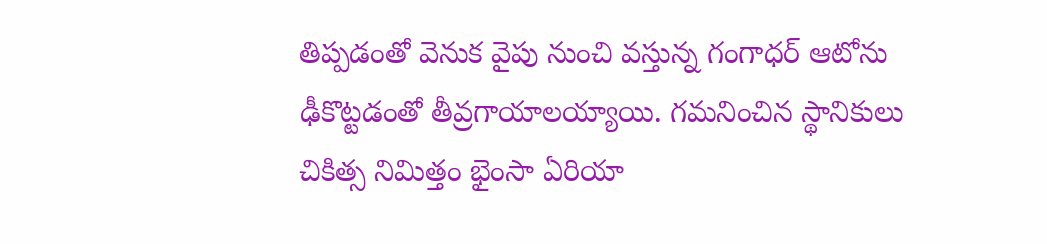తిప్పడంతో వెనుక వైపు నుంచి వస్తున్న గంగాధర్‌ ఆటోను ఢీకొట్టడంతో తీవ్రగాయాలయ్యాయి. గమనించిన స్థానికులు చికిత్స నిమిత్తం భైంసా ఏరియా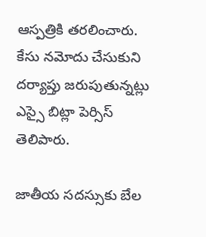ఆస్పత్రికి తరలించారు. కేసు నమోదు చేసుకుని దర్యాప్తు జరుపుతున్నట్లు ఎస్సై బిట్లా పెర్సిస్‌ తెలిపారు.

జాతీయ సదస్సుకు బేల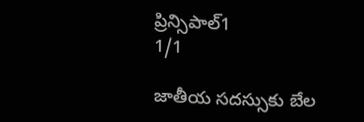ప్రిన్సిపాల్‌1
1/1

జాతీయ సదస్సుకు బేల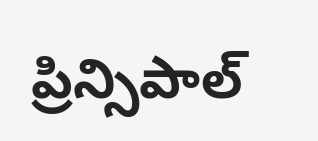ప్రిన్సిపాల్‌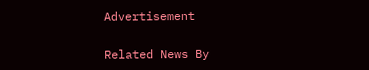Advertisement

Related News By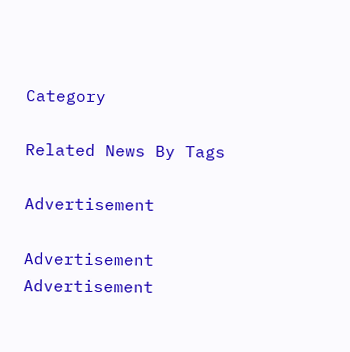Category

Related News By Tags

Advertisement

Advertisement
Advertisement